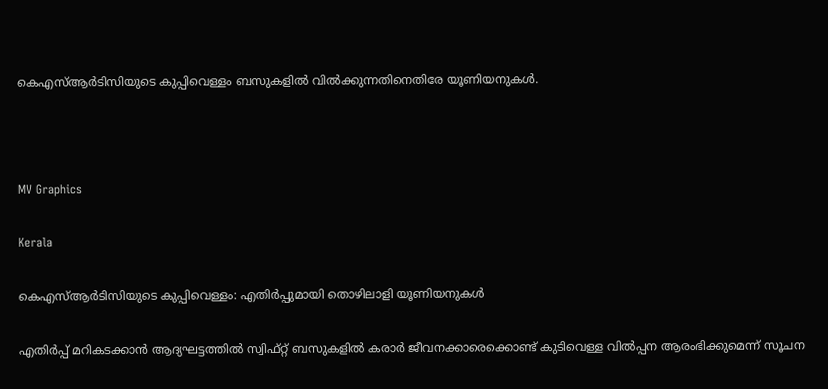കെഎസ്ആർടിസിയുടെ കുപ്പിവെള്ളം ബസുകളിൽ വിൽക്കുന്നതിനെതിരേ യൂണിയനുകൾ.



MV Graphics

Kerala

കെഎസ്ആർടിസിയുടെ കുപ്പിവെള്ളം: എതിർപ്പുമായി തൊഴിലാളി യൂണിയനുകൾ

എതിർപ്പ് മറികടക്കാൻ ആദ്യഘട്ടത്തിൽ സ്വിഫ്റ്റ് ബസുകളിൽ കരാർ ജീവനക്കാരെക്കൊണ്ട് കുടിവെള്ള വിൽപ്പന ആരംഭിക്കുമെന്ന് സൂചന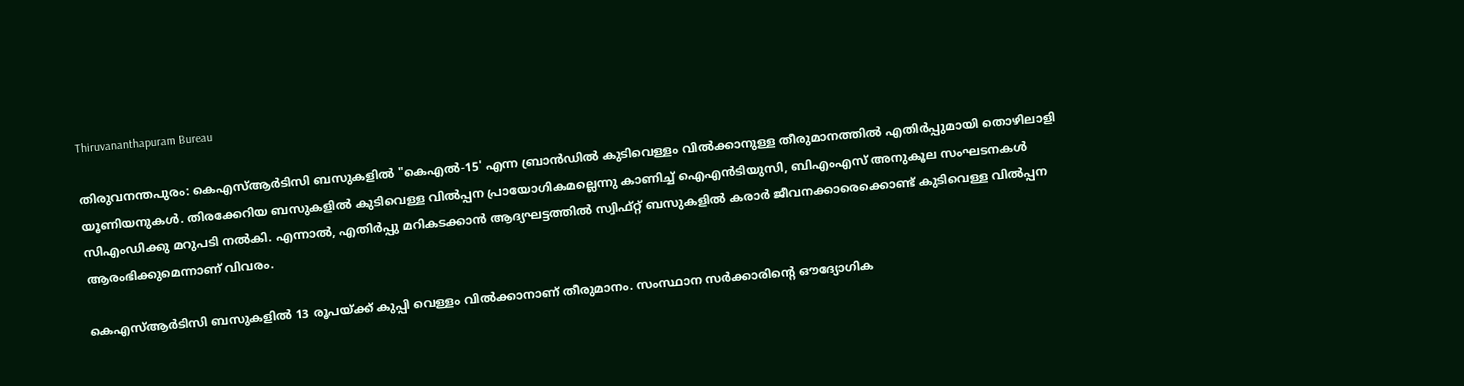Thiruvananthapuram Bureau

തിരുവനന്തപുരം: കെഎസ്ആർടിസി ബസുകളിൽ "കെഎൽ-15' എന്ന ബ്രാൻഡിൽ കുടിവെള്ളം വിൽക്കാനുള്ള തീരുമാനത്തിൽ എതിർപ്പുമായി തൊഴിലാളി യൂണിയനുക‌ൾ. തിരക്കേറിയ ബസുകളിൽ കുടിവെള്ള വിൽപ്പന പ്രായോഗികമല്ലെന്നു കാണിച്ച് ഐഎൻടിയുസി, ബിഎംഎസ് അനുകൂല സംഘടനകൾ സിഎംഡിക്കു മറുപടി നൽകി. എന്നാൽ, എതിർപ്പു മറികടക്കാൻ ആദ്യഘട്ടത്തിൽ സ്വിഫ്റ്റ് ബസുകളിൽ കരാർ ജീവനക്കാരെക്കൊണ്ട് കുടിവെള്ള വിൽപ്പന ആരംഭിക്കുമെന്നാണ് വിവരം.

കെഎസ്ആർടിസി ബസുകളിൽ 13 രൂപയ്ക്ക് കുപ്പി വെള്ളം വിൽക്കാനാണ് തീരുമാനം. സംസ്ഥാന സർക്കാരിന്‍റെ ഔദ്യോഗിക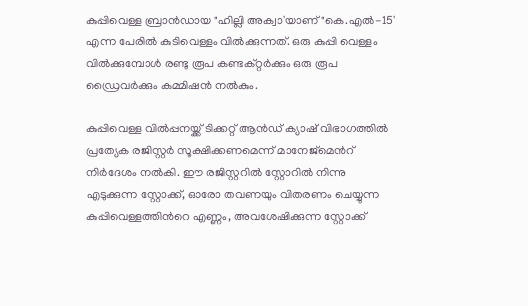കുപ്പിവെള്ള ബ്രാൻഡായ "ഹില്ലി അക്വാ'യാണ് "കെ.എൽ-15' എന്ന പേരിൽ കുടിവെള്ളം വിൽക്കുന്നത്. ഒരു കുപ്പി വെള്ളം വിൽക്കുമ്പോൾ രണ്ടു രൂപ കണ്ടക്റ്റർക്കും ഒരു രൂപ ഡ്രൈവർക്കും കമ്മിഷൻ നൽകും.

കുപ്പിവെള്ള വിൽപ്പനയ്ക്ക് ടിക്കറ്റ് ആൻഡ് ക്യാഷ് വിഭാഗത്തിൽ പ്രത്യേക രജിസ്റ്റർ സൂക്ഷിക്കണമെന്ന് മാനേജ്മെന്‍റ് നിർദേശം നൽകി. ഈ രജിസ്റ്ററിൽ സ്റ്റോറിൽ നിന്നു എടുക്കുന്ന സ്റ്റോക്ക്, ഓരോ തവണയും വിതരണം ചെയ്യുന്ന കുപ്പിവെള്ളത്തിന്‍റെ എണ്ണം, അവശേഷിക്കുന്ന സ്റ്റോക്ക്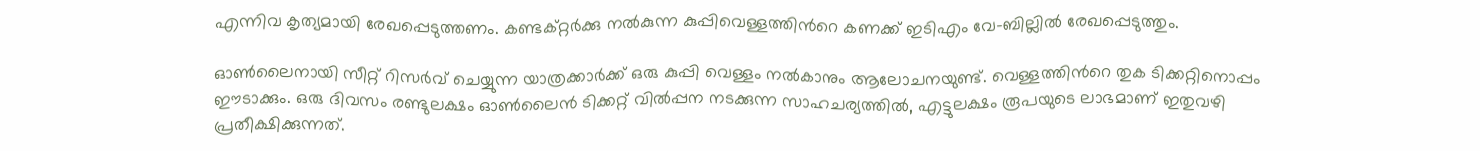എന്നിവ കൃത്യമായി രേഖപ്പെടുത്തണം. കണ്ടക്റ്റർക്കു നൽകുന്ന കുപ്പിവെള്ളത്തിന്‍റെ കണക്ക് ഇടിഎം വേ-ബില്ലിൽ രേഖപ്പെടുത്തും.

ഓൺലൈനായി സീറ്റ് റിസർവ് ചെയ്യുന്ന യാത്രക്കാർക്ക് ഒരു കുപ്പി വെള്ളം നൽകാനും ആലോചനയുണ്ട്. വെള്ളത്തിന്‍റെ തുക ടിക്കറ്റിനൊപ്പം ഈടാക്കും. ഒരു ദിവസം രണ്ടുലക്ഷം ഓൺലൈൻ ടിക്കറ്റ് വിൽപ്പന നടക്കുന്ന സാഹചര്യത്തിൽ, എട്ടുലക്ഷം രൂപയുടെ ലാഭമാണ് ഇതുവഴി പ്രതീക്ഷിക്കുന്നത്.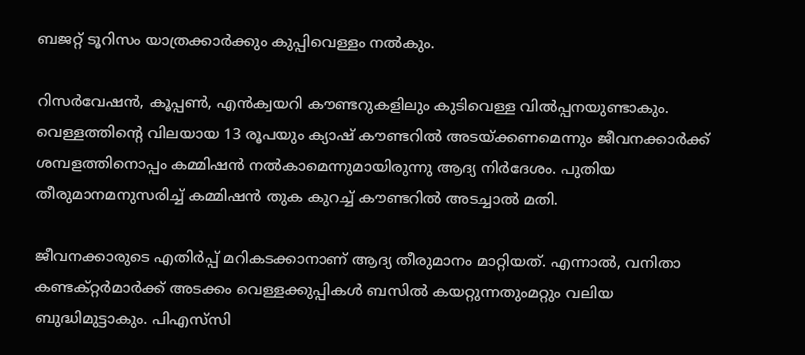ബജറ്റ് ടൂറിസം യാത്രക്കാർക്കും കുപ്പിവെള്ളം നൽകും.

റിസർവേഷൻ, കൂപ്പൺ, എൻക്വയറി കൗണ്ടറുകളിലും കുടിവെള്ള വിൽപ്പനയുണ്ടാകും. വെള്ളത്തിന്‍റെ വിലയായ 13 രൂപയും ക്യാഷ് കൗണ്ടറിൽ അടയ്ക്കണമെന്നും ജീവനക്കാർക്ക് ശമ്പളത്തിനൊപ്പം കമ്മിഷൻ നൽകാമെന്നുമായിരുന്നു ആദ്യ നിർദേശം. പുതിയ തീരുമാനമനുസരിച്ച് കമ്മിഷൻ തുക കുറച്ച് കൗണ്ടറിൽ അടച്ചാൽ മതി.

ജീവനക്കാരുടെ എതിർപ്പ് മറികടക്കാനാണ് ആദ്യ തീരുമാനം മാറ്റിയത്. എന്നാൽ, വനിതാ കണ്ടക്റ്റർമാർക്ക് അടക്കം വെള്ളക്കുപ്പികൾ ബസിൽ കയറ്റുന്നതുംമറ്റും വലിയ ബുദ്ധിമുട്ടാകും. പിഎസ്‌സി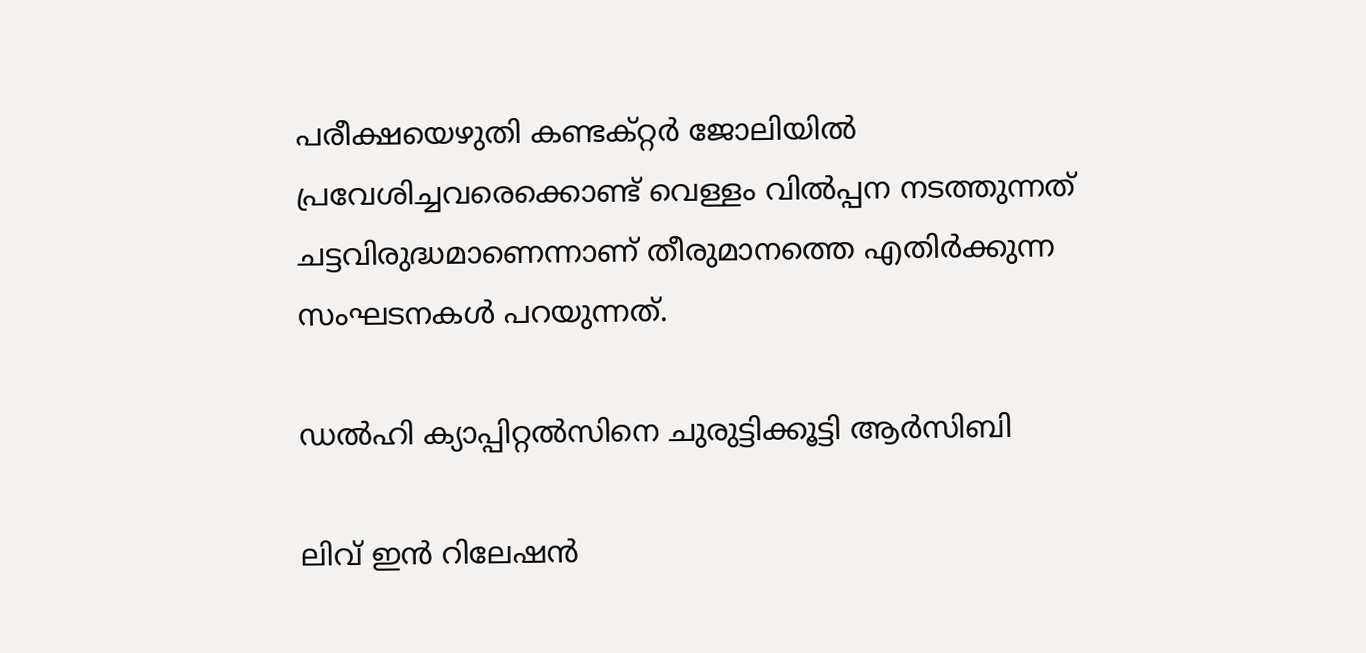പരീക്ഷയെഴുതി കണ്ടക്റ്റർ ജോലിയിൽ പ്രവേശിച്ചവരെക്കൊണ്ട് വെള്ളം വിൽപ്പന നടത്തുന്നത് ചട്ടവിരുദ്ധമാണെന്നാണ് തീരുമാനത്തെ എതിർക്കുന്ന സംഘടനകൾ പറയുന്നത്.

ഡൽഹി ക്യാപ്പിറ്റൽസിനെ ചുരുട്ടിക്കൂട്ടി ആർസിബി‌

ലിവ് ഇൻ റിലേഷൻ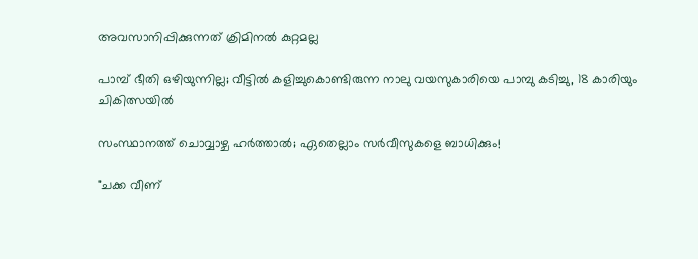അവസാനിപ്പിക്കുന്നത് ക്രിമിനൽ കുറ്റമല്ല

പാമ്പ് ഭീതി ഒഴിയുന്നില്ല; വീട്ടിൽ കളിച്ചുകൊണ്ടിരുന്ന നാലു വയസുകാരിയെ പാമ്പു കടിച്ചു, 18 കാരിയും ചികിത്സയിൽ

സംസ്ഥാനത്ത് ചൊവ്വാഴ്ച ഹർത്താൽ; ഏതെല്ലാം സർവീസുകളെ ബാധിക്കും!

"ചക്ക വീണ്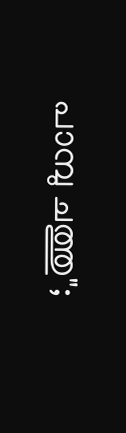പാമ്പു ചത്തു";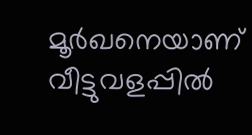മൂർഖനെയാണ് വീട്ടുവളപ്പിൽ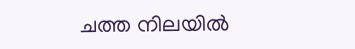ചത്ത നിലയിൽ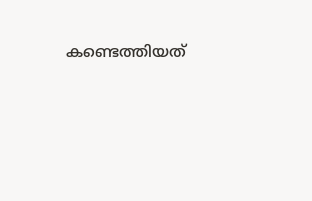കണ്ടെത്തിയത്